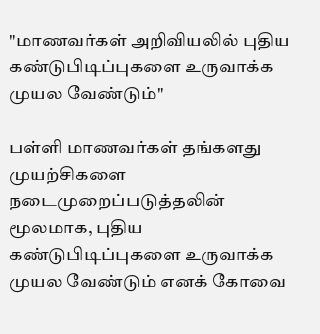"மாணவர்கள் அறிவியலில் புதிய கண்டுபிடிப்புகளை உருவாக்க முயல வேண்டும்"

பள்ளி மாணவர்கள் தங்களது முயற்சிகளை நடைமுறைப்படுத்தலின் மூலமாக, புதிய கண்டுபிடிப்புகளை உருவாக்க முயல வேண்டும் எனக் கோவை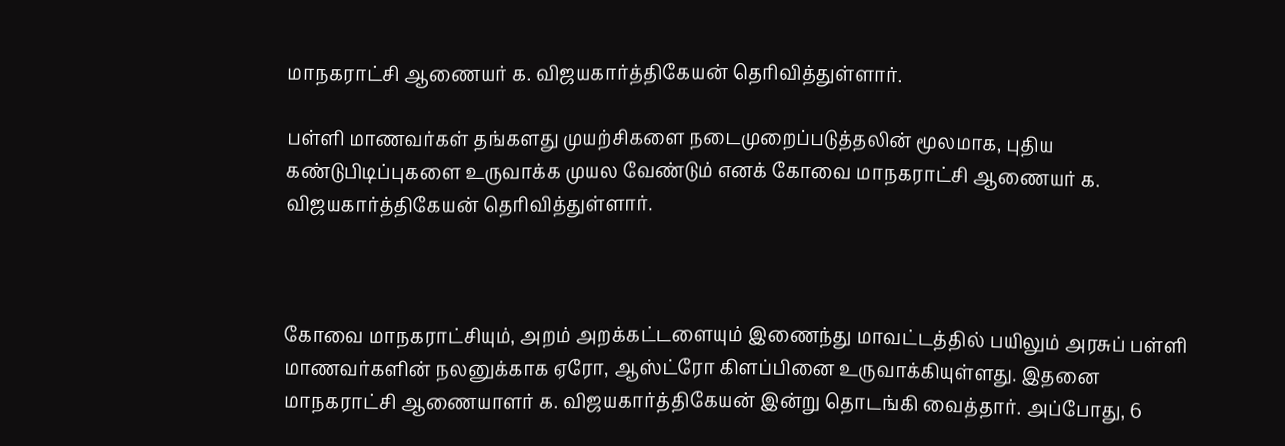மாநகராட்சி ஆணையர் க. விஜயகார்த்திகேயன் தெரிவித்துள்ளார்.

பள்ளி மாணவர்கள் தங்களது முயற்சிகளை நடைமுறைப்படுத்தலின் மூலமாக, புதிய கண்டுபிடிப்புகளை உருவாக்க முயல வேண்டும் எனக் கோவை மாநகராட்சி ஆணையர் க. விஜயகார்த்திகேயன் தெரிவித்துள்ளார்.



கோவை மாநகராட்சியும், அறம் அறக்கட்டளையும் இணைந்து மாவட்டத்தில் பயிலும் அரசுப் பள்ளி மாணவர்களின் நலனுக்காக ஏரோ, ஆஸ்ட்ரோ கிளப்பினை உருவாக்கியுள்ளது. இதனை மாநகராட்சி ஆணையாளர் க. விஜயகார்த்திகேயன் இன்று தொடங்கி வைத்தார். அப்போது, 6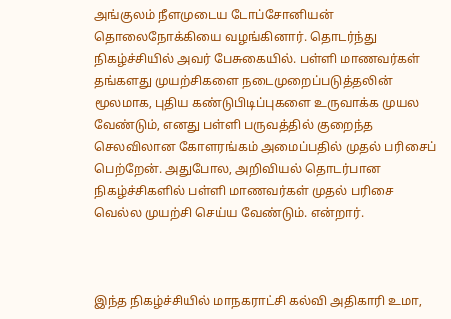அங்குலம் நீளமுடைய டோப்சோனியன் தொலைநோக்கியை வழங்கினார். தொடர்ந்து நிகழ்ச்சியில் அவர் பேசுகையில். பள்ளி மாணவர்கள் தங்களது முயற்சிகளை நடைமுறைப்படுத்தலின் மூலமாக, புதிய கண்டுபிடிப்புகளை உருவாக்க முயல வேண்டும், எனது பள்ளி பருவத்தில் குறைந்த செலவிலான கோளரங்கம் அமைப்பதில் முதல் பரிசைப் பெற்றேன். அதுபோல, அறிவியல் தொடர்பான நிகழ்ச்சிகளில் பள்ளி மாணவர்கள் முதல் பரிசை வெல்ல முயற்சி செய்ய வேண்டும். என்றார்.



இந்த நிகழ்ச்சியில் மாநகராட்சி கல்வி அதிகாரி உமா,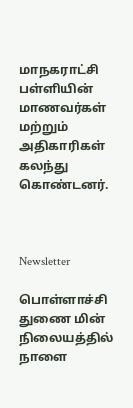மாநகராட்சி பள்ளியின் மாணவர்கள் மற்றும் அதிகாரிகள் கலந்து கொண்டனர்.



Newsletter

பொள்ளாச்சி துணை மின் நிலையத்தில் நாளை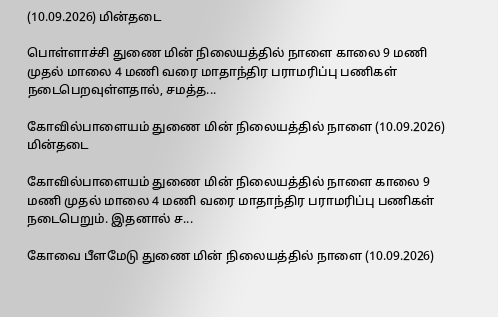(10.09.2026) மின்தடை

பொள்ளாச்சி துணை மின் நிலையத்தில் நாளை காலை 9 மணி முதல் மாலை 4 மணி வரை மாதாந்திர பராமரிப்பு பணிகள் நடைபெறவுள்ளதால், சமத்த...

கோவில்பாளையம் துணை மின் நிலையத்தில் நாளை (10.09.2026) மின்தடை

கோவில்பாளையம் துணை மின் நிலையத்தில் நாளை காலை 9 மணி முதல் மாலை 4 மணி வரை மாதாந்திர பராமரிப்பு பணிகள் நடைபெறும். இதனால் ச...

கோவை பீளமேடு துணை மின் நிலையத்தில் நாளை (10.09.2026)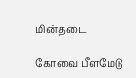மின்தடை

கோவை பீளமேடு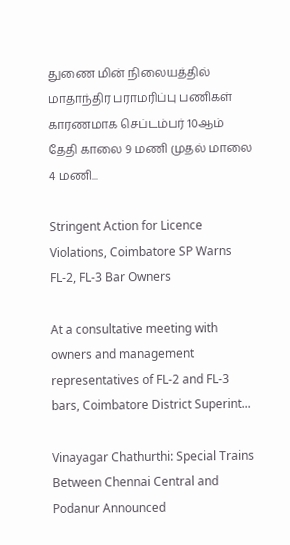துணை மின் நிலையத்தில் மாதாந்திர பராமரிப்பு பணிகள் காரணமாக செப்டம்பர் 10ஆம் தேதி காலை 9 மணி முதல் மாலை 4 மணி...

Stringent Action for Licence Violations, Coimbatore SP Warns FL-2, FL-3 Bar Owners

At a consultative meeting with owners and management representatives of FL-2 and FL-3 bars, Coimbatore District Superint...

Vinayagar Chathurthi: Special Trains Between Chennai Central and Podanur Announced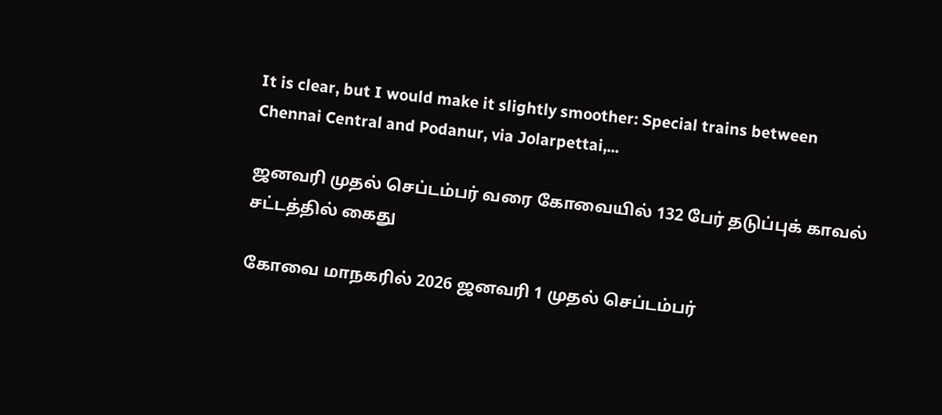It is clear, but I would make it slightly smoother: Special trains between Chennai Central and Podanur, via Jolarpettai,...

ஜனவரி முதல் செப்டம்பர் வரை கோவையில் 132 பேர் தடுப்புக் காவல் சட்டத்தில் கைது

கோவை மாநகரில் 2026 ஜனவரி 1 முதல் செப்டம்பர்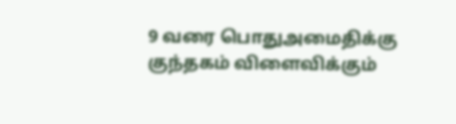9 வரை பொதுஅமைதிக்கு குந்தகம் விளைவிக்கும்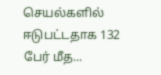செயல்களில் ஈடுபட்டதாக 132 பேர் மீத...